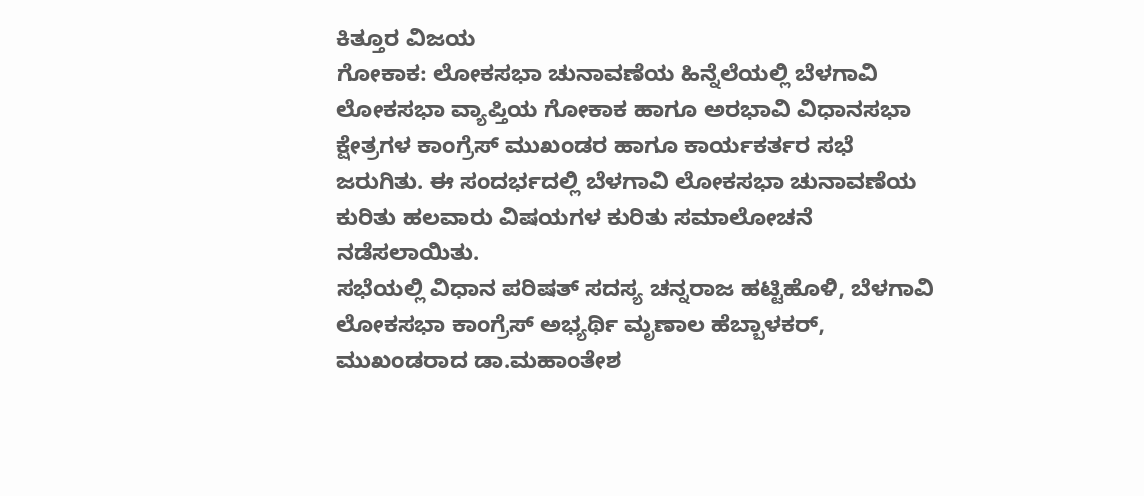ಕಿತ್ತೂರ ವಿಜಯ
ಗೋಕಾಕ: ಲೋಕಸಭಾ ಚುನಾವಣೆಯ ಹಿನ್ನೆಲೆಯಲ್ಲಿ ಬೆಳಗಾವಿ ಲೋಕಸಭಾ ವ್ಯಾಪ್ತಿಯ ಗೋಕಾಕ ಹಾಗೂ ಅರಭಾವಿ ವಿಧಾನಸಭಾ ಕ್ಷೇತ್ರಗಳ ಕಾಂಗ್ರೆಸ್ ಮುಖಂಡರ ಹಾಗೂ ಕಾರ್ಯಕರ್ತರ ಸಭೆ ಜರುಗಿತು. ಈ ಸಂದರ್ಭದಲ್ಲಿ ಬೆಳಗಾವಿ ಲೋಕಸಭಾ ಚುನಾವಣೆಯ ಕುರಿತು ಹಲವಾರು ವಿಷಯಗಳ ಕುರಿತು ಸಮಾಲೋಚನೆ ನಡೆಸಲಾಯಿತು.
ಸಭೆಯಲ್ಲಿ ವಿಧಾನ ಪರಿಷತ್ ಸದಸ್ಯ ಚನ್ನರಾಜ ಹಟ್ಟಿಹೊಳಿ, ಬೆಳಗಾವಿ ಲೋಕಸಭಾ ಕಾಂಗ್ರೆಸ್ ಅಭ್ಯರ್ಥಿ ಮೃಣಾಲ ಹೆಬ್ಬಾಳಕರ್, ಮುಖಂಡರಾದ ಡಾ.ಮಹಾಂತೇಶ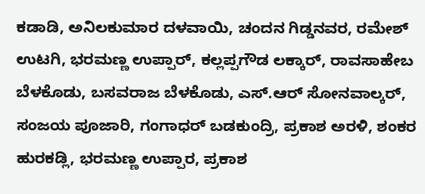ಕಡಾಡಿ, ಅನಿಲಕುಮಾರ ದಳವಾಯಿ, ಚಂದನ ಗಿಡ್ಡನವರ, ರಮೇಶ್ ಉಟಗಿ, ಭರಮಣ್ಣ ಉಪ್ಪಾರ್, ಕಲ್ಲಪ್ಪಗೌಡ ಲಕ್ಕಾರ್, ರಾವಸಾಹೇಬ ಬೆಳಕೊಡು, ಬಸವರಾಜ ಬೆಳಕೊಡು, ಎಸ್.ಆರ್ ಸೋನವಾಲ್ಕರ್, ಸಂಜಯ ಪೂಜಾರಿ, ಗಂಗಾಧರ್ ಬಡಕುಂದ್ರಿ, ಪ್ರಕಾಶ ಅರಳಿ, ಶಂಕರ ಹುರಕಡ್ಲಿ, ಭರಮಣ್ಣ ಉಪ್ಪಾರ, ಪ್ರಕಾಶ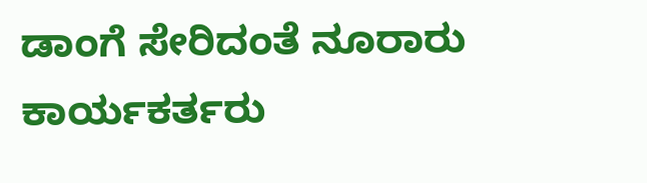ಡಾಂಗೆ ಸೇರಿದಂತೆ ನೂರಾರು ಕಾರ್ಯಕರ್ತರು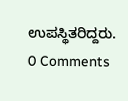ಉಪಸ್ಥಿತರಿದ್ದರು.
0 Comments